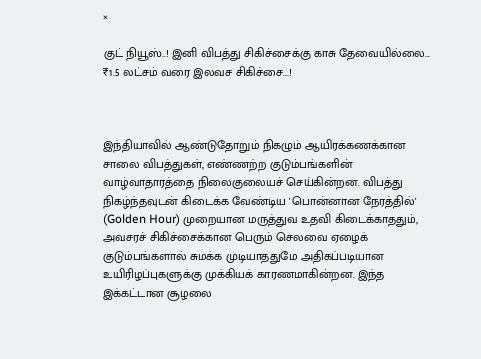×

குட் நியூஸ்..! இனி விபத்து சிகிச்சைக்கு காசு தேவையில்லை... ₹1.5 லட்சம் வரை இலவச சிகிச்சை...!



இந்தியாவில் ஆண்டுதோறும் நிகழும் ஆயிரக்கணக்கான சாலை விபத்துகள், எண்ணற்ற குடும்பங்களின் வாழ்வாதாரத்தை நிலைகுலையச் செய்கின்றன. விபத்து நிகழ்ந்தவுடன் கிடைக்க வேண்டிய 'பொன்னான நேரத்தில்' (Golden Hour) முறையான மருத்துவ உதவி கிடைக்காததும், அவசரச் சிகிச்சைக்கான பெரும் செலவை ஏழைக் குடும்பங்களால் சுமக்க முடியாததுமே அதிகப்படியான உயிரிழப்புகளுக்கு முக்கியக் காரணமாகின்றன. இந்த இக்கட்டான சூழலை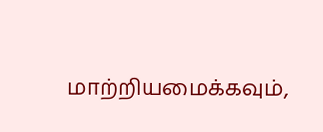மாற்றியமைக்கவும்,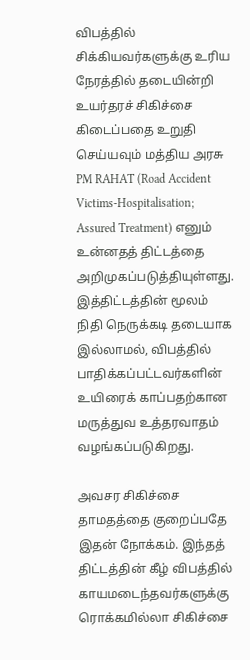விபத்தில் சிக்கியவர்களுக்கு உரிய நேரத்தில் தடையின்றி உயர்தரச் சிகிச்சை கிடைப்பதை உறுதி செய்யவும் மத்திய அரசு PM RAHAT (Road Accident Victims-Hospitalisation; Assured Treatment) எனும் உன்னதத் திட்டத்தை அறிமுகப்படுத்தியுள்ளது. இத்திட்டத்தின் மூலம் நிதி நெருக்கடி தடையாக இல்லாமல், விபத்தில் பாதிக்கப்பட்டவர்களின் உயிரைக் காப்பதற்கான மருத்துவ உத்தரவாதம் வழங்கப்படுகிறது.

அவசர சிகிச்சை தாமதத்தை குறைப்பதே இதன் நோக்கம். இந்தத் திட்டத்தின் கீழ் விபத்தில் காயமடைந்தவர்களுக்கு ரொக்கமில்லா சிகிச்சை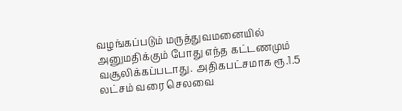வழங்கப்படும் மருத்துவமனையில் அனுமதிக்கும் போது எந்த கட்டணமும் வசூலிக்கப்படாது. அதிகபட்சமாக ரூ.1.5 லட்சம் வரை செலவை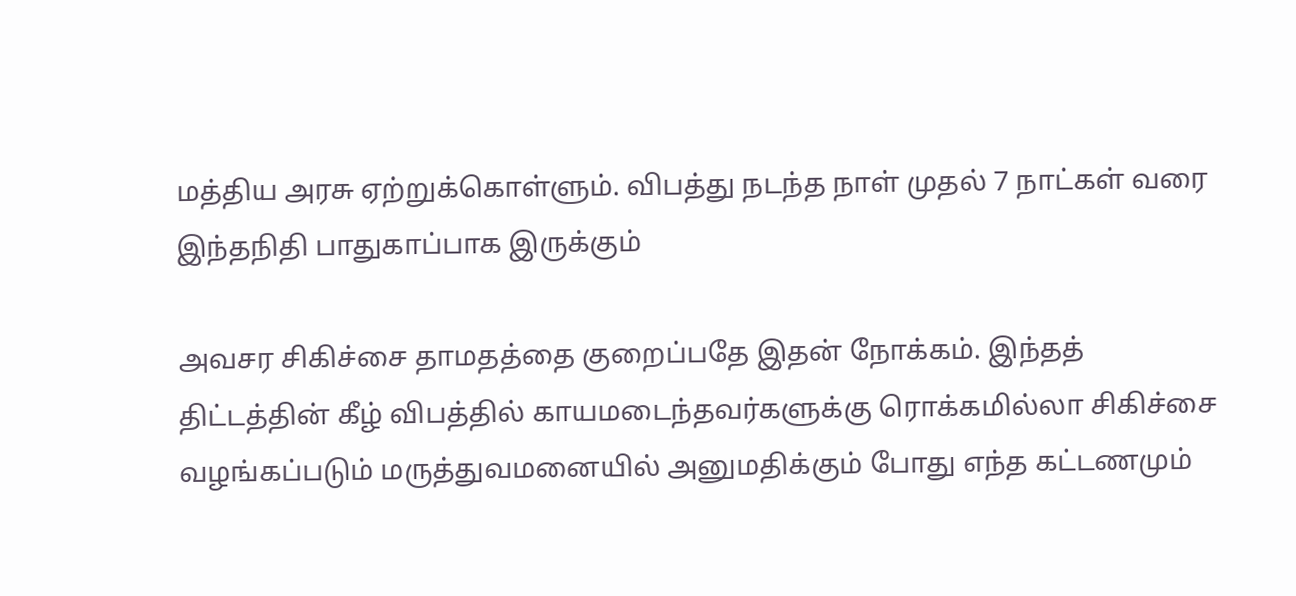மத்திய அரசு ஏற்றுக்கொள்ளும். விபத்து நடந்த நாள் முதல் 7 நாட்கள் வரை இந்தநிதி பாதுகாப்பாக இருக்கும்

அவசர சிகிச்சை தாமதத்தை குறைப்பதே இதன் நோக்கம். இந்தத் திட்டத்தின் கீழ் விபத்தில் காயமடைந்தவர்களுக்கு ரொக்கமில்லா சிகிச்சை வழங்கப்படும் மருத்துவமனையில் அனுமதிக்கும் போது எந்த கட்டணமும்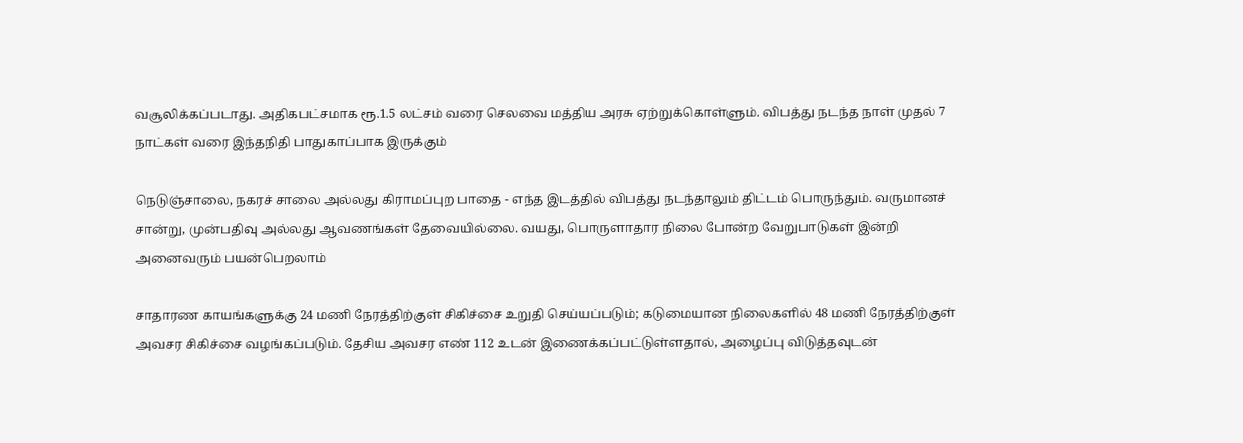வசூலிக்கப்படாது. அதிகபட்சமாக ரூ.1.5 லட்சம் வரை செலவை மத்திய அரசு ஏற்றுக்கொள்ளும். விபத்து நடந்த நாள் முதல் 7 நாட்கள் வரை இந்தநிதி பாதுகாப்பாக இருக்கும்

நெடுஞ்சாலை, நகரச் சாலை அல்லது கிராமப்புற பாதை - எந்த இடத்தில் விபத்து நடந்தாலும் திட்டம் பொருந்தும். வருமானச் சான்று, முன்பதிவு அல்லது ஆவணங்கள் தேவையில்லை. வயது, பொருளாதார நிலை போன்ற வேறுபாடுகள் இன்றி அனைவரும் பயன்பெறலாம்

சாதாரண காயங்களுக்கு 24 மணி நேரத்திற்குள் சிகிச்சை உறுதி செய்யப்படும்; கடுமையான நிலைகளில் 48 மணி நேரத்திற்குள் அவசர சிகிச்சை வழங்கப்படும். தேசிய அவசர எண் 112 உடன் இணைக்கப்பட்டுள்ளதால், அழைப்பு விடுத்தவுடன்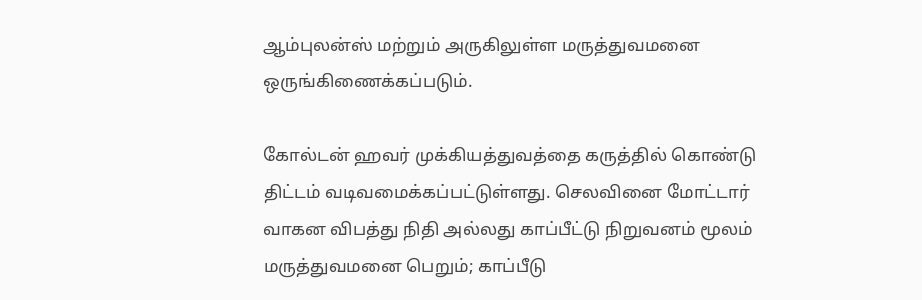ஆம்புலன்ஸ் மற்றும் அருகிலுள்ள மருத்துவமனை ஒருங்கிணைக்கப்படும்.

கோல்டன் ஹவர் முக்கியத்துவத்தை கருத்தில் கொண்டு திட்டம் வடிவமைக்கப்பட்டுள்ளது. செலவினை மோட்டார் வாகன விபத்து நிதி அல்லது காப்பீட்டு நிறுவனம் மூலம் மருத்துவமனை பெறும்; காப்பீடு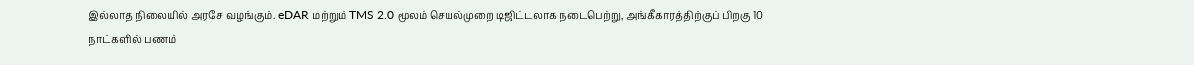இல்லாத நிலையில் அரசே வழங்கும். eDAR மற்றும் TMS 2.0 மூலம் செயல்முறை டிஜிட்டலாக நடைபெற்று, அங்கீகாரத்திற்குப் பிறகு 10 நாட்களில் பணம்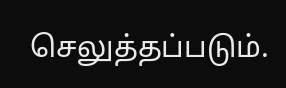செலுத்தப்படும்.